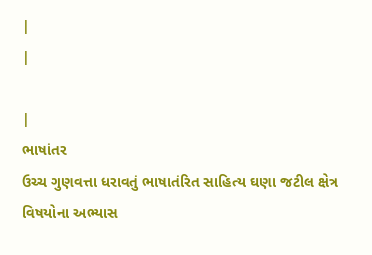|
|

|
ભાષાંતર
ઉચ્ચ ગુણવત્તા ધરાવતું ભાષાતંરિત સાહિત્ય ઘણા જટીલ ક્ષેત્ર વિષયોના અભ્યાસ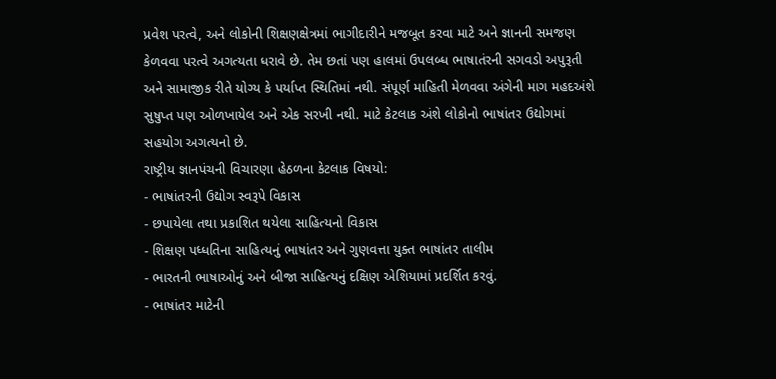પ્રવેશ પરત્વે, અને લોકોની શિક્ષણક્ષેત્રમાં ભાગીદારીને મજબૂત કરવા માટે અને જ્ઞાનની સમજણ કેળવવા પરત્વે અગત્યતા ધરાવે છે. તેમ છતાં પણ હાલમાં ઉપલબ્ધ ભાષાતંરની સગવડો અપુરૂતી અને સામાજીક રીતે યોગ્ય કે પર્યાપ્ત સ્થિતિમાં નથી. સંપૂર્ણ માહિતી મેળવવા અંગેની માગ મહદઅંશે સુષુપ્ત પણ ઓળખાયેલ અને એક સરખી નથી. માટે કેટલાક અંશે લોકોનો ભાષાંતર ઉદ્યોગમાં સહયોગ અગત્યનો છે.
રાષ્ટ્રીય જ્ઞાનપંચની વિચારણા હેઠળના કેટલાક વિષયો:
- ભાષાંતરની ઉદ્યોગ સ્વરૂપે વિકાસ
- છપાયેલા તથા પ્રકાશિત થયેલા સાહિત્યનો વિકાસ
- શિક્ષણ પધ્ધતિના સાહિત્યનું ભાષાંતર અને ગુણવત્તા યુક્ત ભાષાંતર તાલીમ
- ભારતની ભાષાઓનું અને બીજા સાહિત્યનું દક્ષિણ એશિયામાં પ્રદર્શિત કરવું.
- ભાષાંતર માટેની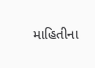માહિતીના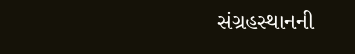સંગ્રહસ્થાનની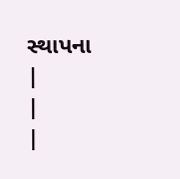સ્થાપના
|
|
|